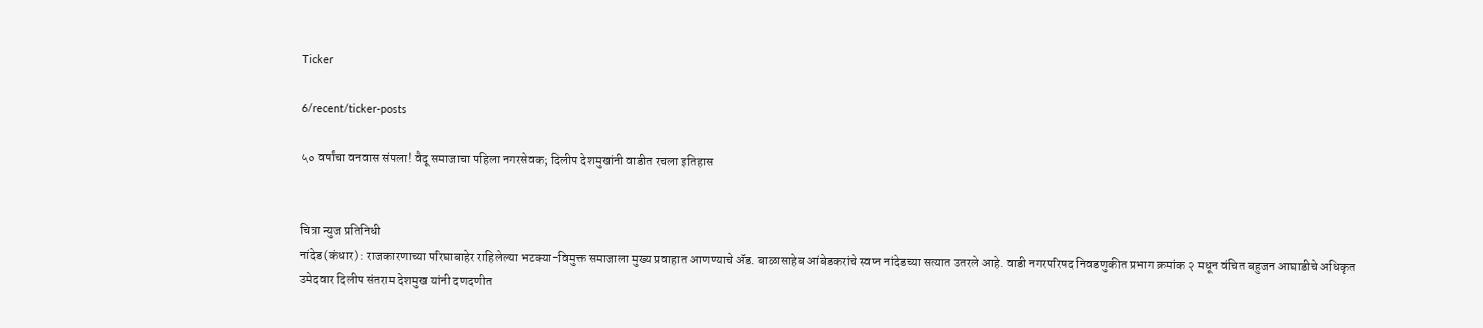Ticker

6/recent/ticker-posts

५० वर्षांचा वनवास संपला! वैदू समाजाचा पहिला नगरसेवक; दिलीप देशमुखांनी वाडीत रचला इतिहास


चित्रा न्युज प्रतिनिधी
नांदेड(कंधार) : राजकारणाच्या परिघाबाहेर राहिलेल्या भटक्या-विमुक्त समाजाला मुख्य प्रवाहात आणण्याचे ॲड. बाळासाहेब आंबेडकरांचे स्वप्न नांदेडच्या सत्यात उतरले आहे. वाडी नगरपरिषद निवडणुकीत प्रभाग क्रमांक २ मधून वंचित बहुजन आघाडीचे अधिकृत उमेदवार दिलीप संतराम देशमुख यांनी दणदणीत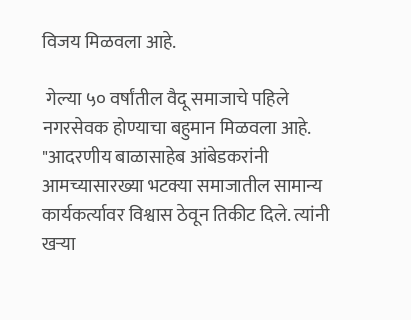विजय मिळवला आहे.

 गेल्या ५० वर्षांतील वैदू समाजाचे पहिले नगरसेवक होण्याचा बहुमान मिळवला आहे. "आदरणीय बाळासाहेब आंबेडकरांनी आमच्यासारख्या भटक्या समाजातील सामान्य कार्यकर्त्यावर विश्वास ठेवून तिकीट दिले. त्यांनी खऱ्या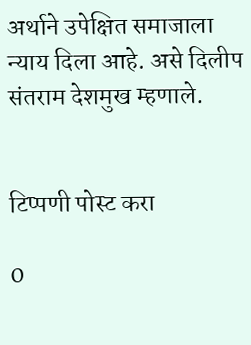अर्थाने उपेक्षित समाजाला न्याय दिला आहे. असे दिलीप संतराम देशमुख म्हणाले.


टिप्पणी पोस्ट करा

0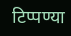टिप्पण्या